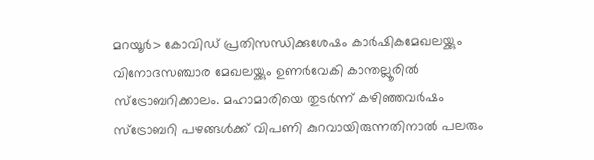മറയൂർ> കോവിഡ് പ്രതിസന്ധിക്കുശേഷം കാർഷികമേഖലയ്ക്കും വിനോദസഞ്ചാര മേഖലയ്ക്കും ഉണർവേകി കാന്തല്ലൂരിൽ സ്ട്രോബറിക്കാലം. മഹാമാരിയെ തുടർന്ന് കഴിഞ്ഞവർഷം സ്ട്രോബറി പഴങ്ങൾക്ക് വിപണി കുറവായിരുന്നതിനാൽ പലരും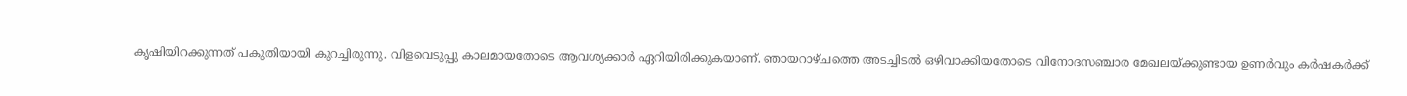കൃഷിയിറക്കുന്നത് പകുതിയായി കുറച്ചിരുന്നു. വിളവെടുപ്പു കാലമായതോടെ ആവശ്യക്കാർ ഏറിയിരിക്കുകയാണ്. ഞായറാഴ്ചത്തെ അടച്ചിടൽ ഒഴിവാക്കിയതോടെ വിനോദസഞ്ചാര മേഖലയ്ക്കുണ്ടായ ഉണർവും കർഷകർക്ക്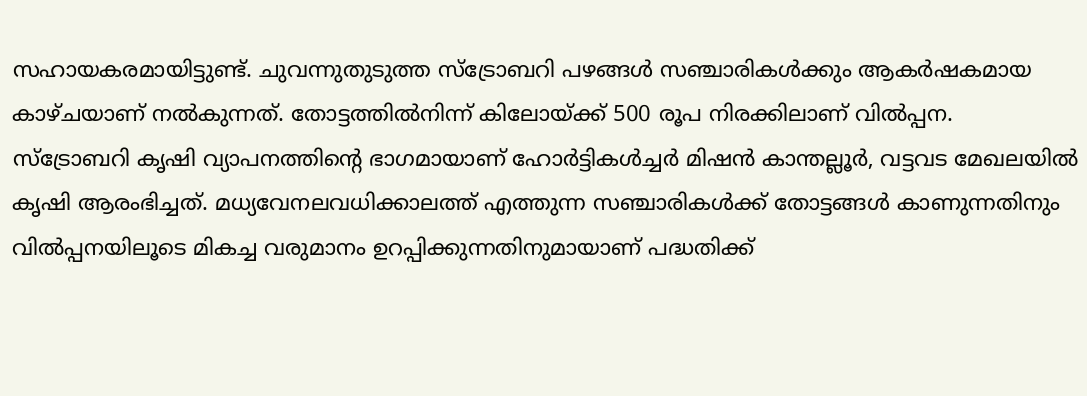സഹായകരമായിട്ടുണ്ട്. ചുവന്നുതുടുത്ത സ്ട്രോബറി പഴങ്ങൾ സഞ്ചാരികൾക്കും ആകർഷകമായ കാഴ്ചയാണ് നൽകുന്നത്. തോട്ടത്തിൽനിന്ന് കിലോയ്ക്ക് 500 രൂപ നിരക്കിലാണ് വിൽപ്പന.
സ്ട്രോബറി കൃഷി വ്യാപനത്തിന്റെ ഭാഗമായാണ് ഹോർട്ടികൾച്ചർ മിഷൻ കാന്തല്ലൂർ, വട്ടവട മേഖലയിൽ കൃഷി ആരംഭിച്ചത്. മധ്യവേനലവധിക്കാലത്ത് എത്തുന്ന സഞ്ചാരികൾക്ക് തോട്ടങ്ങൾ കാണുന്നതിനും വിൽപ്പനയിലൂടെ മികച്ച വരുമാനം ഉറപ്പിക്കുന്നതിനുമായാണ് പദ്ധതിക്ക്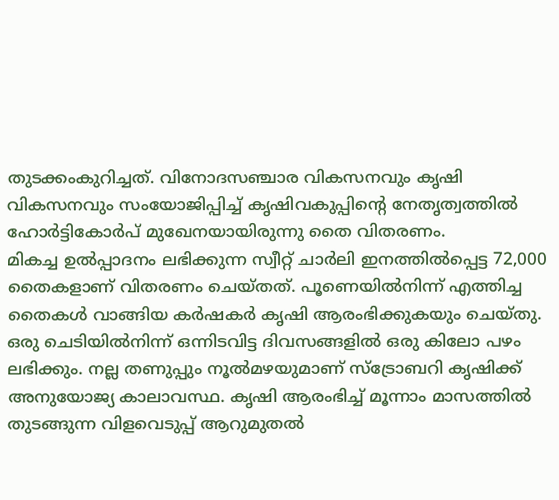തുടക്കംകുറിച്ചത്. വിനോദസഞ്ചാര വികസനവും കൃഷി വികസനവും സംയോജിപ്പിച്ച് കൃഷിവകുപ്പിന്റെ നേതൃത്വത്തിൽ ഹോർട്ടികോർപ് മുഖേനയായിരുന്നു തൈ വിതരണം.
മികച്ച ഉൽപ്പാദനം ലഭിക്കുന്ന സ്വീറ്റ് ചാർലി ഇനത്തിൽപ്പെട്ട 72,000 തൈകളാണ് വിതരണം ചെയ്തത്. പൂണെയിൽനിന്ന് എത്തിച്ച തൈകൾ വാങ്ങിയ കർഷകർ കൃഷി ആരംഭിക്കുകയും ചെയ്തു. ഒരു ചെടിയിൽനിന്ന് ഒന്നിടവിട്ട ദിവസങ്ങളിൽ ഒരു കിലോ പഴം ലഭിക്കും. നല്ല തണുപ്പും നൂൽമഴയുമാണ് സ്ട്രോബറി കൃഷിക്ക് അനുയോജ്യ കാലാവസ്ഥ. കൃഷി ആരംഭിച്ച് മൂന്നാം മാസത്തിൽ തുടങ്ങുന്ന വിളവെടുപ്പ് ആറുമുതൽ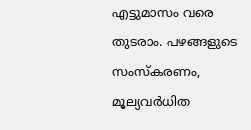എട്ടുമാസം വരെ തുടരാം. പഴങ്ങളുടെ സംസ്കരണം, മൂല്യവർധിത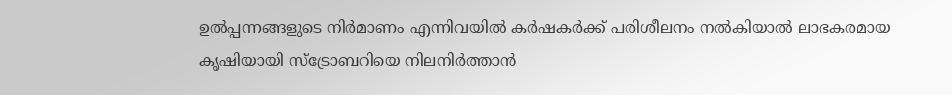ഉൽപ്പന്നങ്ങളുടെ നിർമാണം എന്നിവയിൽ കർഷകർക്ക് പരിശീലനം നൽകിയാൽ ലാഭകരമായ കൃഷിയായി സ്ട്രോബറിയെ നിലനിർത്താൻ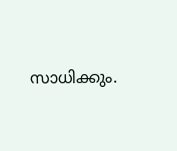സാധിക്കും.